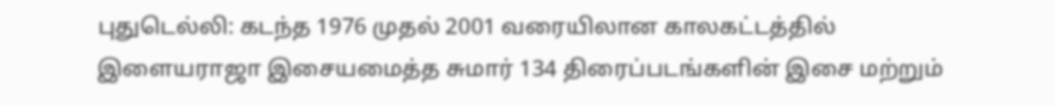புதுடெல்லி: கடந்த 1976 முதல் 2001 வரையிலான காலகட்டத்தில் இளையராஜா இசையமைத்த சுமார் 134 திரைப்படங்களின் இசை மற்றும்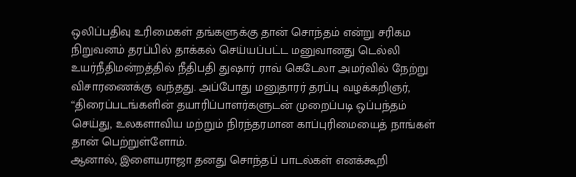ஒலிப்பதிவு உரிமைகள் தங்களுக்கு தான் சொந்தம் என்று சரிகம நிறுவனம் தரப்பில் தாக்கல் செய்யப்பட்ட மனுவானது டெல்லி உயர்நீதிமன்றத்தில் நீதிபதி துஷார் ராவ் கெடேலா அமர்வில் நேற்று விசாரணைக்கு வந்தது. அப்போது மனுதாரர் தரப்பு வழக்கறிஞர், ‘‘திரைப்படங்களின் தயாரிப்பாளர்களுடன் முறைப்படி ஒப்பந்தம் செய்து, உலகளாவிய மற்றும் நிரந்தரமான காப்புரிமையைத் நாங்கள் தான் பெற்றுள்ளோம்.
ஆனால், இளையராஜா தனது சொந்தப் பாடல்கள் எனக்கூறி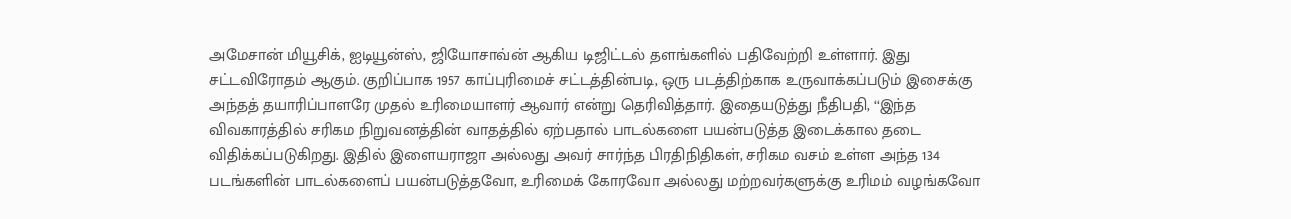அமேசான் மியூசிக், ஐடியூன்ஸ், ஜியோசாவ்ன் ஆகிய டிஜிட்டல் தளங்களில் பதிவேற்றி உள்ளார். இது சட்டவிரோதம் ஆகும். குறிப்பாக 1957 காப்புரிமைச் சட்டத்தின்படி, ஒரு படத்திற்காக உருவாக்கப்படும் இசைக்கு அந்தத் தயாரிப்பாளரே முதல் உரிமையாளர் ஆவார் என்று தெரிவித்தார். இதையடுத்து நீதிபதி, ‘‘இந்த விவகாரத்தில் சரிகம நிறுவனத்தின் வாதத்தில் ஏற்பதால் பாடல்களை பயன்படுத்த இடைக்கால தடை விதிக்கப்படுகிறது. இதில் இளையராஜா அல்லது அவர் சார்ந்த பிரதிநிதிகள், சரிகம வசம் உள்ள அந்த 134 படங்களின் பாடல்களைப் பயன்படுத்தவோ, உரிமைக் கோரவோ அல்லது மற்றவர்களுக்கு உரிமம் வழங்கவோ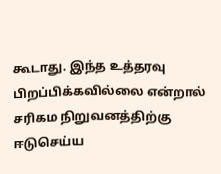கூடாது. இந்த உத்தரவு பிறப்பிக்கவில்லை என்றால் சரிகம நிறுவனத்திற்கு ஈடுசெய்ய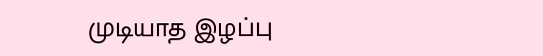முடியாத இழப்பு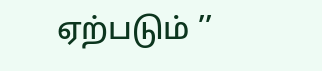ஏற்படும் ’’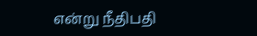என்று நீதிபதி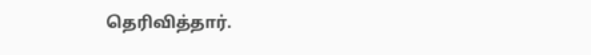தெரிவித்தார்.